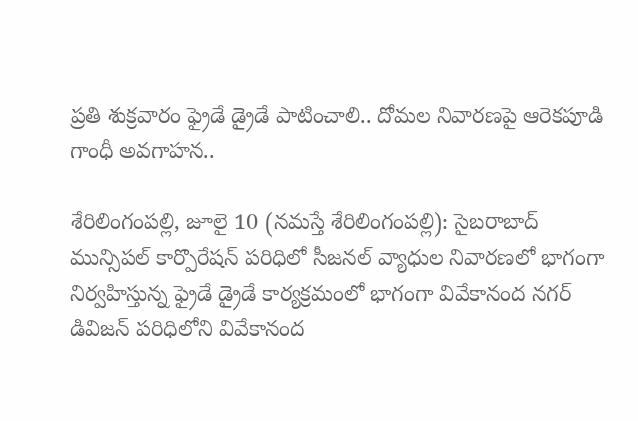ప్రతి శుక్రవారం ఫ్రైడే డ్రైడే పాటించాలి.. దోమల నివారణపై ఆరెకపూడి గాంధీ అవగాహన..

శేరిలింగంపల్లి, జూలై 10 (న‌మ‌స్తే శేరిలింగంపల్లి): సైబ‌రాబాద్ మున్సిప‌ల్ కార్పొరేష‌న్ ప‌రిధిలో సీజనల్ వ్యాధుల నివారణలో భాగంగా నిర్వహిస్తున్న ఫ్రైడే డ్రైడే కార్యక్రమంలో భాగంగా వివేకానంద నగర్ డివిజన్ పరిధిలోని వివేకానంద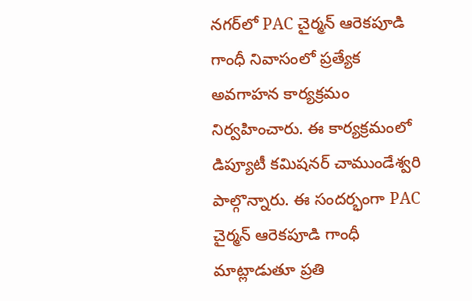నగర్‌లో PAC చైర్మన్ ఆరెకపూడి గాంధీ నివాసంలో ప్రత్యేక అవగాహన కార్యక్రమం నిర్వహించారు. ఈ కార్యక్రమంలో డిప్యూటీ కమిషనర్ చాముండేశ్వరి పాల్గొన్నారు. ఈ సందర్భంగా PAC చైర్మన్ ఆరెకపూడి గాంధీ మాట్లాడుతూ ప్రతి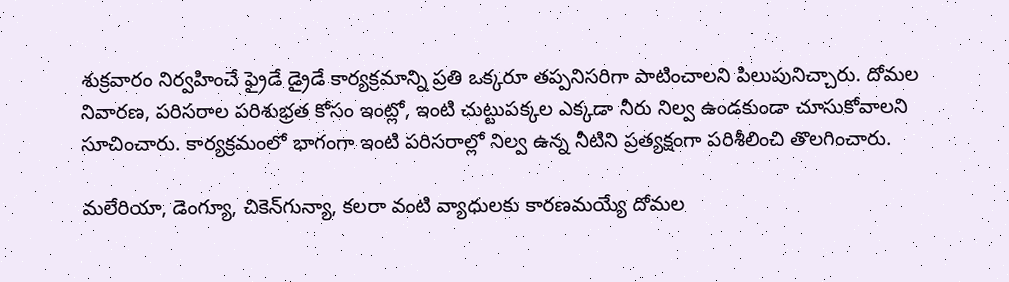శుక్రవారం నిర్వహించే ఫ్రైడే డ్రైడే కార్యక్రమాన్ని ప్రతి ఒక్కరూ తప్పనిసరిగా పాటించాలని పిలుపునిచ్చారు. దోమల నివారణ, పరిసరాల పరిశుభ్రత కోసం ఇంట్లో, ఇంటి చుట్టుపక్కల ఎక్కడా నీరు నిల్వ ఉండకుండా చూసుకోవాలని సూచించారు. కార్యక్రమంలో భాగంగా ఇంటి పరిసరాల్లో నిల్వ ఉన్న నీటిని ప్రత్యక్షంగా పరిశీలించి తొలగించారు.

మలేరియా, డెంగ్యూ, చికెన్‌గున్యా, కలరా వంటి వ్యాధులకు కారణమయ్యే దోమల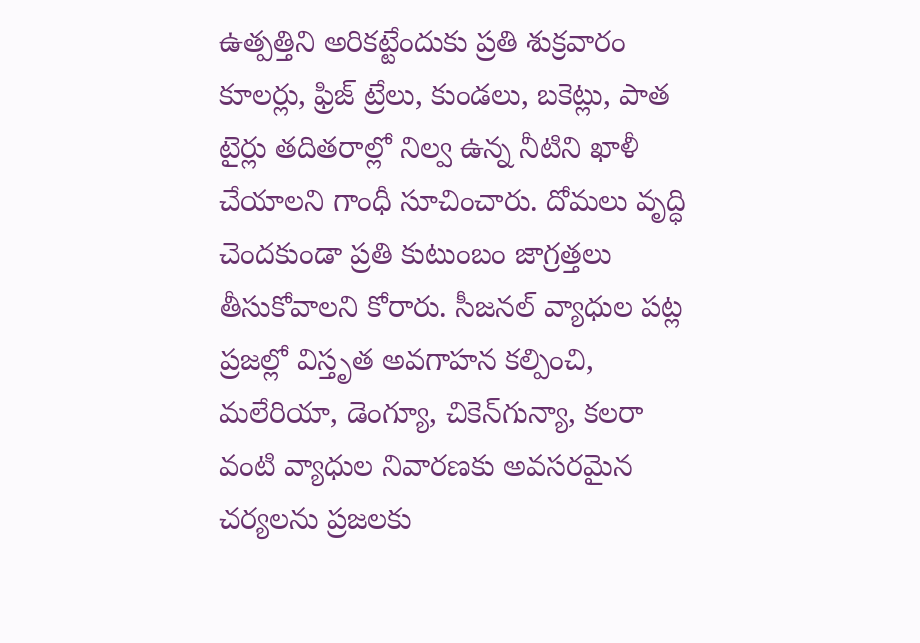ఉత్పత్తిని అరికట్టేందుకు ప్రతి శుక్రవారం కూలర్లు, ఫ్రిజ్ ట్రేలు, కుండలు, బకెట్లు, పాత టైర్లు తదితరాల్లో నిల్వ ఉన్న నీటిని ఖాళీ చేయాలని గాంధీ సూచించారు. దోమలు వృద్ధి చెందకుండా ప్రతి కుటుంబం జాగ్రత్తలు తీసుకోవాలని కోరారు. సీజనల్ వ్యాధుల పట్ల ప్రజల్లో విస్తృత అవగాహన కల్పించి, మలేరియా, డెంగ్యూ, చికెన్‌గున్యా, కలరా వంటి వ్యాధుల నివారణకు అవసరమైన చర్యలను ప్రజలకు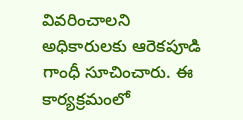వివరించాలని అధికారులకు ఆరెకపూడి గాంధీ సూచించారు. ఈ కార్యక్రమంలో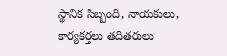స్థానిక సిబ్బంది, నాయకులు, కార్యకర్తలు తదితరులు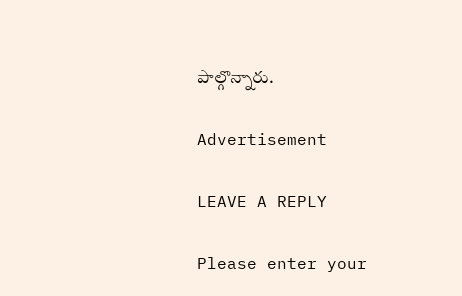పాల్గొన్నారు.

Advertisement

LEAVE A REPLY

Please enter your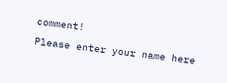comment!
Please enter your name here